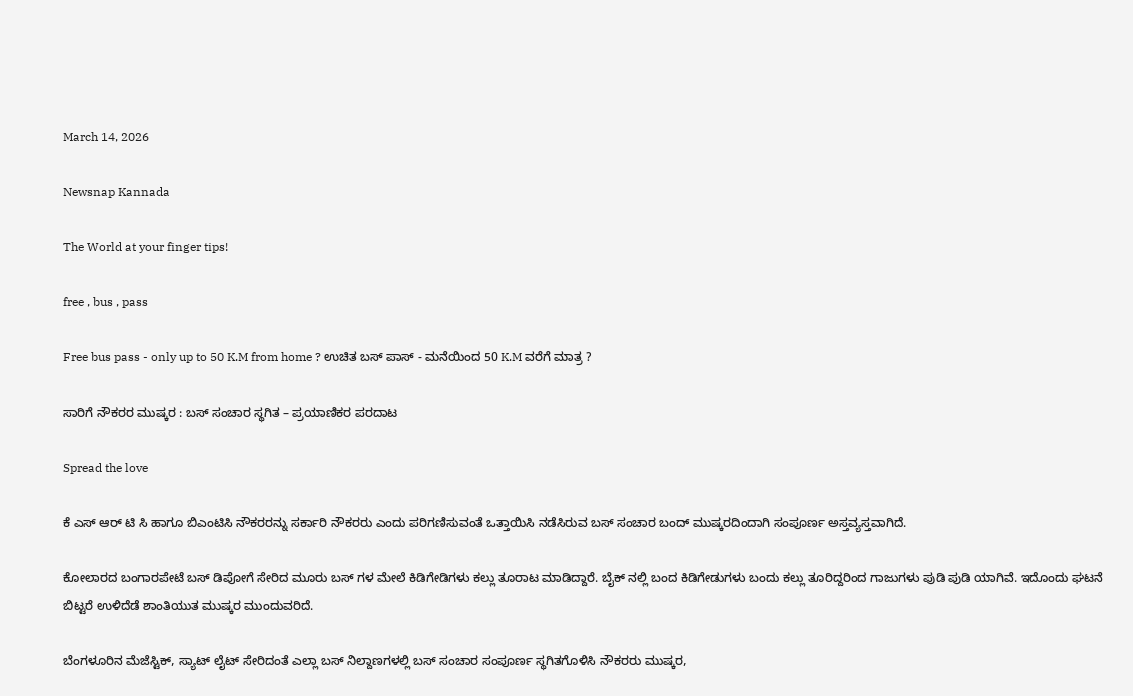March 14, 2026

Newsnap Kannada

The World at your finger tips!

free , bus , pass

Free bus pass - only up to 50 K.M from home ? ಉಚಿತ ಬಸ್ ಪಾಸ್ - ಮನೆಯಿಂದ 50 K.M ವರೆಗೆ ಮಾತ್ರ ?

ಸಾರಿಗೆ ನೌಕರರ ಮುಷ್ಕರ : ಬಸ್ ಸಂಚಾರ ಸ್ಥಗಿತ – ಪ್ರಯಾಣಿಕರ ಪರದಾಟ

Spread the love

ಕೆ ಎಸ್ ಆರ್ ಟಿ ಸಿ ಹಾಗೂ ಬಿಎಂಟಿಸಿ ನೌಕರರನ್ನು ಸರ್ಕಾರಿ ನೌಕರರು ಎಂದು ಪರಿಗಣಿಸುವಂತೆ ಒತ್ತಾಯಿಸಿ ನಡೆಸಿರುವ ಬಸ್ ಸಂಚಾರ ಬಂದ್ ಮುಷ್ಕರದಿಂದಾಗಿ ಸಂಪೂರ್ಣ ಅಸ್ತವ್ಯಸ್ತವಾಗಿದೆ.

ಕೋಲಾರದ ಬಂಗಾರಪೇಟೆ ಬಸ್ ಡಿಪೋಗೆ ಸೇರಿದ ಮೂರು ಬಸ್ ಗಳ ಮೇಲೆ ಕಿಡಿಗೇಡಿಗಳು ಕಲ್ಲು ತೂರಾಟ ಮಾಡಿದ್ದಾರೆ. ಬೈಕ್ ನಲ್ಲಿ ಬಂದ ಕಿಡಿಗೇಡುಗಳು ಬಂದು ಕಲ್ಲು ತೂರಿದ್ದರಿಂದ ಗಾಜುಗಳು ಪುಡಿ ಪುಡಿ ಯಾಗಿವೆ. ಇದೊಂದು ಘಟನೆ ಬಿಟ್ಟರೆ ಉಳಿದೆಡೆ ಶಾಂತಿಯುತ ಮುಷ್ಕರ ಮುಂದುವರಿದೆ.

ಬೆಂಗಳೂರಿನ ಮೆಜೆಸ್ಟಿಕ್, ಸ್ಯಾಟ್ ಲೈಟ್ ಸೇರಿದಂತೆ ಎಲ್ಲಾ ಬಸ್ ನಿಲ್ದಾಣಗಳಲ್ಲಿ ಬಸ್ ಸಂಚಾರ ಸಂಪೂರ್ಣ ಸ್ಥಗಿತಗೊಳಿಸಿ ನೌಕರರು ಮುಷ್ಕರ,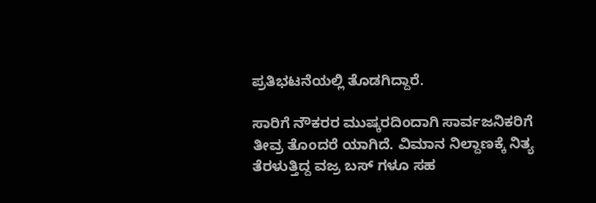ಪ್ರತಿಭಟನೆಯಲ್ಲಿ ತೊಡಗಿದ್ದಾರೆ.

ಸಾರಿಗೆ ನೌಕರರ ಮುಷ್ಕರದಿಂದಾಗಿ ಸಾರ್ವಜನಿಕರಿಗೆ ತೀವ್ರ ತೊಂದರೆ ಯಾಗಿದೆ. ವಿಮಾನ ನಿಲ್ದಾಣಕ್ಕೆ ನಿತ್ಯ ತೆರಳುತ್ತಿದ್ದ ವಜ್ರ ಬಸ್ ಗಳೂ ಸಹ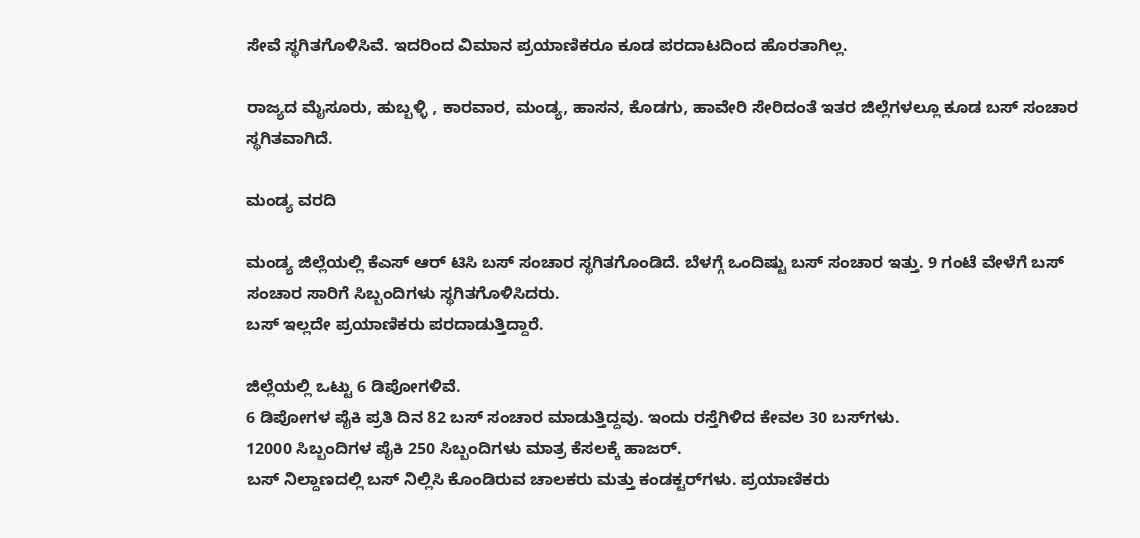ಸೇವೆ ಸ್ಥಗಿತಗೊಳಿಸಿವೆ. ಇದರಿಂದ ವಿಮಾನ ಪ್ರಯಾಣಿಕರೂ ಕೂಡ ಪರದಾಟದಿಂದ ಹೊರತಾಗಿಲ್ಲ.

ರಾಜ್ಯದ ಮೈಸೂರು, ಹುಬ್ಬಳ್ಳಿ , ಕಾರವಾರ, ಮಂಡ್ಯ, ಹಾಸನ, ಕೊಡಗು, ಹಾವೇರಿ ಸೇರಿದಂತೆ ಇತರ ಜಿಲ್ಲೆಗಳಲ್ಲೂ ಕೂಡ ಬಸ್ ಸಂಚಾರ ಸ್ಥಗಿತವಾಗಿದೆ.

ಮಂಡ್ಯ ವರದಿ

ಮಂಡ್ಯ ಜಿಲ್ಲೆಯಲ್ಲಿ ಕೆಎಸ್ ಆರ್ ಟಿಸಿ ಬಸ್ ಸಂಚಾರ ಸ್ಥಗಿತಗೊಂಡಿದೆ. ಬೆಳಗ್ಗೆ ಒಂದಿಷ್ಟು ಬಸ್ ಸಂಚಾರ ಇತ್ತು. 9 ಗಂಟೆ ವೇಳೆಗೆ ಬಸ್ ಸಂಚಾರ ಸಾರಿಗೆ ಸಿಬ್ಬಂದಿಗಳು ಸ್ಥಗಿತಗೊಳಿಸಿದರು.
ಬಸ್ ಇಲ್ಲದೇ ಪ್ರಯಾಣಿಕರು ಪರದಾಡುತ್ತಿದ್ದಾರೆ.

ಜಿಲ್ಲೆಯಲ್ಲಿ ಒಟ್ಟು 6 ಡಿಪೋಗಳಿವೆ.
6 ಡಿಪೋಗಳ ಪೈಕಿ ಪ್ರತಿ ದಿನ 82 ಬಸ್ ಸಂಚಾರ ಮಾಡುತ್ತಿದ್ದವು. ಇಂದು ರಸ್ತೆಗಿಳಿದ ಕೇವಲ 30 ಬಸ್‌ಗಳು.
12000 ಸಿಬ್ಬಂದಿಗಳ ಪೈಕಿ 250 ಸಿಬ್ಬಂದಿಗಳು ಮಾತ್ರ ಕೆಸಲಕ್ಕೆ ಹಾಜರ್.
ಬಸ್ ನಿಲ್ದಾಣದಲ್ಲಿ ಬಸ್ ನಿಲ್ಲಿಸಿ ಕೊಂಡಿರುವ ಚಾಲಕರು ಮತ್ತು ಕಂಡಕ್ಟರ್‌ಗಳು. ಪ್ರಯಾಣಿಕರು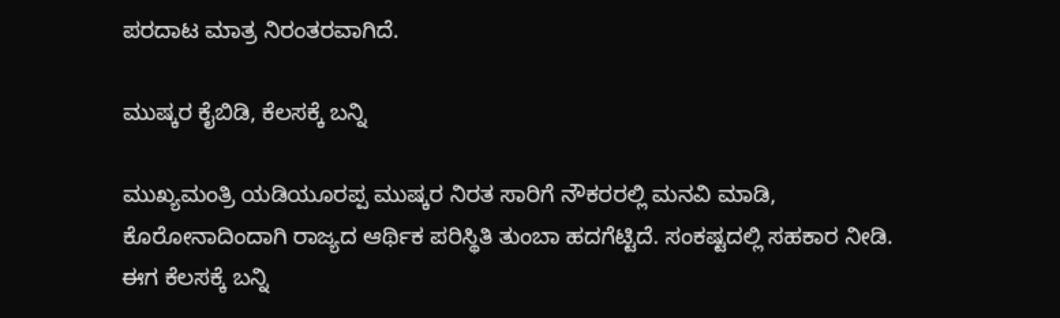ಪರದಾಟ ಮಾತ್ರ ನಿರಂತರವಾಗಿದೆ.

ಮುಷ್ಕರ ಕೈಬಿಡಿ, ಕೆಲಸಕ್ಕೆ ಬನ್ನಿ

ಮುಖ್ಯಮಂತ್ರಿ ಯಡಿಯೂರಪ್ಪ ಮುಷ್ಕರ ನಿರತ ಸಾರಿಗೆ ನೌಕರರಲ್ಲಿ ಮನವಿ ಮಾಡಿ, ಕೊರೋನಾದಿಂದಾಗಿ ರಾಜ್ಯದ ಆರ್ಥಿಕ ಪರಿಸ್ಥಿತಿ ತುಂಬಾ ಹದಗೆಟ್ಟಿದೆ. ಸಂಕಷ್ಟದಲ್ಲಿ ಸಹಕಾರ ನೀಡಿ. ಈಗ ಕೆಲಸಕ್ಕೆ ಬನ್ನಿ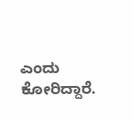ಎಂದು ಕೋರಿದ್ದಾರೆ.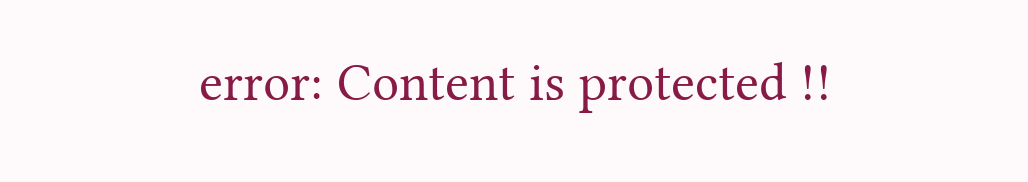error: Content is protected !!